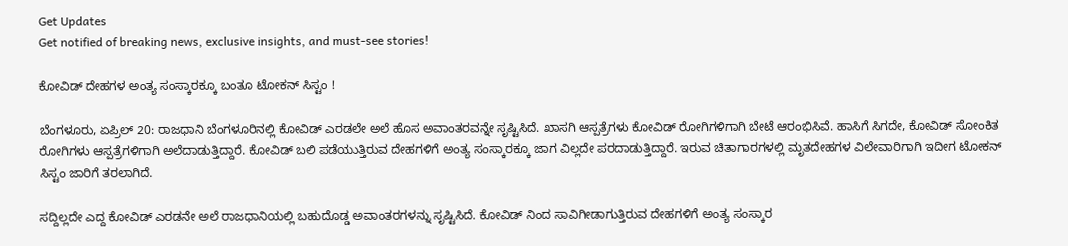Get Updates
Get notified of breaking news, exclusive insights, and must-see stories!

ಕೋವಿಡ್ ದೇಹಗಳ ಅಂತ್ಯ ಸಂಸ್ಕಾರಕ್ಕೂ ಬಂತೂ ಟೋಕನ್ ಸಿಸ್ಟಂ !

ಬೆಂಗಳೂರು, ಏಪ್ರಿಲ್ 20: ರಾಜಧಾನಿ ಬೆಂಗಳೂರಿನಲ್ಲಿ ಕೋವಿಡ್ ಎರಡಲೇ ಅಲೆ ಹೊಸ ಅವಾಂತರವನ್ನೇ ಸೃಷ್ಟಿಸಿದೆ. ಖಾಸಗಿ ಆಸ್ಪತ್ರೆಗಳು ಕೋವಿಡ್ ರೋಗಿಗಳಿಗಾಗಿ ಬೇಟೆ ಆರಂಭಿಸಿವೆ. ಹಾಸಿಗೆ ಸಿಗದೇ, ಕೋವಿಡ್ ಸೋಂಕಿತ ರೋಗಿಗಳು ಆಸ್ಪತ್ರೆಗಳಿಗಾಗಿ ಅಲೆದಾಡುತ್ತಿದ್ದಾರೆ. ಕೋವಿಡ್ ಬಲಿ ಪಡೆಯುತ್ತಿರುವ ದೇಹಗಳಿಗೆ ಅಂತ್ಯ ಸಂಸ್ಕಾರಕ್ಕೂ ಜಾಗ ವಿಲ್ಲದೇ ಪರದಾಡುತ್ತಿದ್ದಾರೆ. ಇರುವ ಚಿತಾಗಾರಗಳಲ್ಲಿ ಮೃತದೇಹಗಳ ವಿಲೇವಾರಿಗಾಗಿ ಇದೀಗ ಟೋಕನ್ ಸಿಸ್ಟಂ ಜಾರಿಗೆ ತರಲಾಗಿದೆ.

ಸದ್ದಿಲ್ಲದೇ ಎದ್ದ ಕೋವಿಡ್ ಎರಡನೇ ಅಲೆ ರಾಜಧಾನಿಯಲ್ಲಿ ಬಹುದೊಡ್ಡ ಅವಾಂತರಗಳನ್ನು ಸೃಷ್ಟಿಸಿದೆ. ಕೋವಿಡ್ ನಿಂದ ಸಾವಿಗೀಡಾಗುತ್ತಿರುವ ದೇಹಗಳಿಗೆ ಅಂತ್ಯ ಸಂಸ್ಕಾರ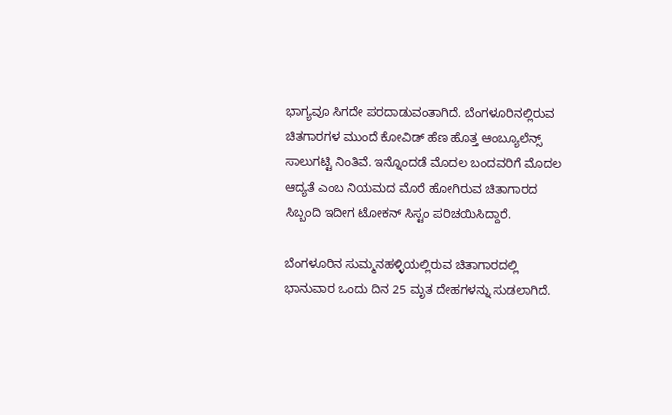ಭಾಗ್ಯವೂ ಸಿಗದೇ ಪರದಾಡುವಂತಾಗಿದೆ. ಬೆಂಗಳೂರಿನಲ್ಲಿರುವ ಚಿತಗಾರಗಳ ಮುಂದೆ ಕೋವಿಡ್ ಹೆಣ ಹೊತ್ತ ಆಂಬ್ಯೂಲೆನ್ಸ್ ಸಾಲುಗಟ್ಟಿ ನಿಂತಿವೆ. ಇನ್ನೊಂದಡೆ ಮೊದಲ ಬಂದವರಿಗೆ ಮೊದಲ ಆದ್ಯತೆ ಎಂಬ ನಿಯಮದ ಮೊರೆ ಹೋಗಿರುವ ಚಿತಾಗಾರದ ಸಿಬ್ಬಂದಿ ಇದೀಗ ಟೋಕನ್ ಸಿಸ್ಟಂ ಪರಿಚಯಿಸಿದ್ದಾರೆ.

ಬೆಂಗಳೂರಿನ ಸುಮ್ಮನಹಳ್ಳಿಯಲ್ಲಿರುವ ಚಿತಾಗಾರದಲ್ಲಿ ಭಾನುವಾರ ಒಂದು ದಿನ 25 ಮೃತ ದೇಹಗಳನ್ನು ಸುಡಲಾಗಿದೆ.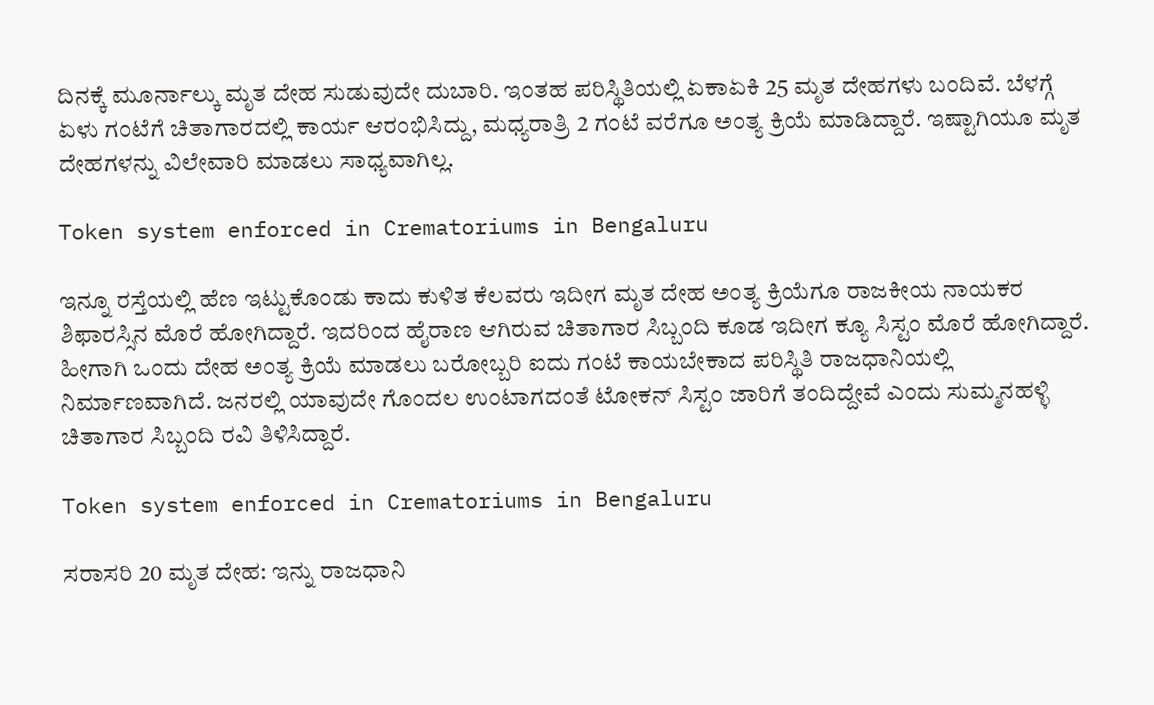ದಿನಕ್ಕೆ ಮೂರ್ನಾಲ್ಕು ಮೃತ ದೇಹ ಸುಡುವುದೇ ದುಬಾರಿ. ಇಂತಹ ಪರಿಸ್ಥಿತಿಯಲ್ಲಿ ಏಕಾಏಕಿ 25 ಮೃತ ದೇಹಗಳು ಬಂದಿವೆ. ಬೆಳಗ್ಗೆ ಏಳು ಗಂಟೆಗೆ ಚಿತಾಗಾರದಲ್ಲಿ ಕಾರ್ಯ ಆರಂಭಿಸಿದ್ದು, ಮಧ್ಯರಾತ್ರಿ 2 ಗಂಟೆ ವರೆಗೂ ಅಂತ್ಯ ಕ್ರಿಯೆ ಮಾಡಿದ್ದಾರೆ. ಇಷ್ಟಾಗಿಯೂ ಮೃತ ದೇಹಗಳನ್ನು ವಿಲೇವಾರಿ ಮಾಡಲು ಸಾಧ್ಯವಾಗಿಲ್ಲ.

Token system enforced in Crematoriums in Bengaluru

ಇನ್ನೂ ರಸ್ತೆಯಲ್ಲಿ ಹೆಣ ಇಟ್ಟುಕೊಂಡು ಕಾದು ಕುಳಿತ ಕೆಲವರು ಇದೀಗ ಮೃತ ದೇಹ ಅಂತ್ಯ ಕ್ರಿಯೆಗೂ ರಾಜಕೀಯ ನಾಯಕರ ಶಿಫಾರಸ್ಸಿನ ಮೊರೆ ಹೋಗಿದ್ದಾರೆ. ಇದರಿಂದ ಹೈರಾಣ ಆಗಿರುವ ಚಿತಾಗಾರ ಸಿಬ್ಬಂದಿ ಕೂಡ ಇದೀಗ ಕ್ಯೂ ಸಿಸ್ಟಂ ಮೊರೆ ಹೋಗಿದ್ದಾರೆ. ಹೀಗಾಗಿ ಒಂದು ದೇಹ ಅಂತ್ಯ ಕ್ರಿಯೆ ಮಾಡಲು ಬರೋಬ್ಬರಿ ಐದು ಗಂಟೆ ಕಾಯಬೇಕಾದ ಪರಿಸ್ಥಿತಿ ರಾಜಧಾನಿಯಲ್ಲಿ ನಿರ್ಮಾಣವಾಗಿದೆ. ಜನರಲ್ಲಿ ಯಾವುದೇ ಗೊಂದಲ ಉಂಟಾಗದಂತೆ ಟೋಕನ್ ಸಿಸ್ಟಂ ಜಾರಿಗೆ ತಂದಿದ್ದೇವೆ ಎಂದು ಸುಮ್ಮನಹಳ್ಳಿ ಚಿತಾಗಾರ ಸಿಬ್ಬಂದಿ ರವಿ ತಿಳಿಸಿದ್ದಾರೆ.

Token system enforced in Crematoriums in Bengaluru

ಸರಾಸರಿ 20 ಮೃತ ದೇಹ: ಇನ್ನು ರಾಜಧಾನಿ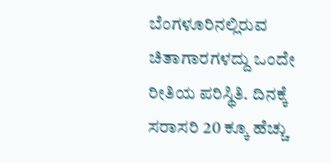ಬೆಂಗಳೂರಿನಲ್ಲಿರುವ ಚಿತಾಗಾರಗಳದ್ದು ಒಂದೇ ರೀತಿಯ ಪರಿಸ್ಥಿತಿ. ದಿನಕ್ಕೆ ಸರಾಸರಿ 20 ಕ್ಕೂ ಹೆಚ್ಚು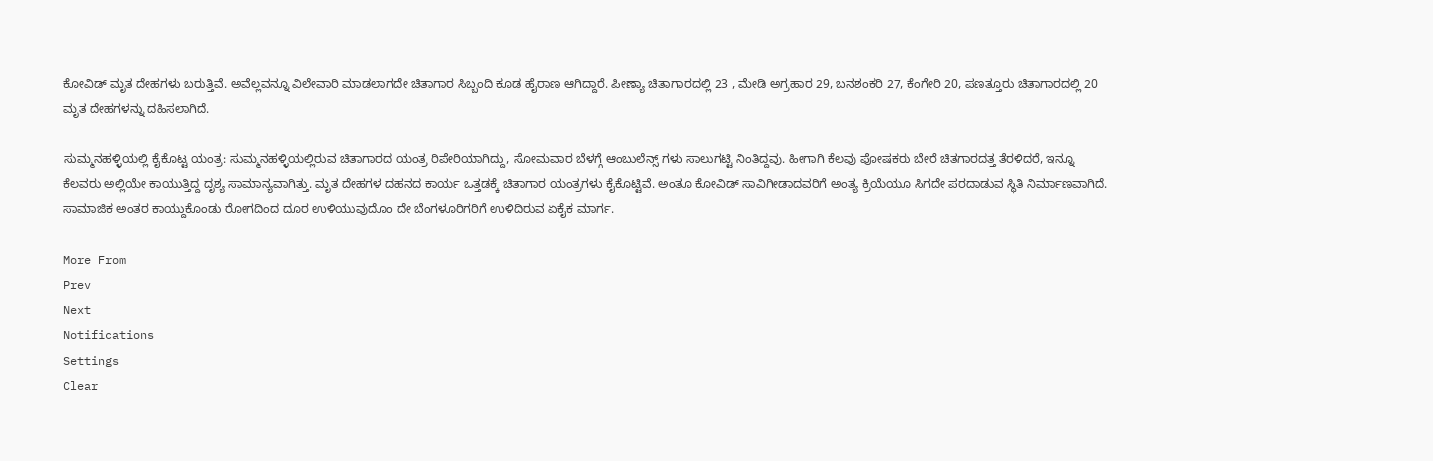ಕೋವಿಡ್ ಮೃತ ದೇಹಗಳು ಬರುತ್ತಿವೆ. ಅವೆಲ್ಲವನ್ನೂ ವಿಲೇವಾರಿ ಮಾಡಲಾಗದೇ ಚಿತಾಗಾರ ಸಿಬ್ಬಂದಿ ಕೂಡ ಹೈರಾಣ ಆಗಿದ್ದಾರೆ. ಪೀಣ್ಯಾ ಚಿತಾಗಾರದಲ್ಲಿ 23 , ಮೇಡಿ ಅಗ್ರಹಾರ 29, ಬನಶಂಕರಿ 27, ಕೆಂಗೇರಿ 20, ಪಣತ್ತೂರು ಚಿತಾಗಾರದಲ್ಲಿ 20 ಮೃತ ದೇಹಗಳನ್ನು ದಹಿಸಲಾಗಿದೆ.

ಸುಮ್ಮನಹಳ್ಳಿಯಲ್ಲಿ ಕೈಕೊಟ್ಟ ಯಂತ್ರ: ಸುಮ್ಮನಹಳ್ಳಿಯಲ್ಲಿರುವ ಚಿತಾಗಾರದ ಯಂತ್ರ ರಿಪೇರಿಯಾಗಿದ್ದು, ಸೋಮವಾರ ಬೆಳಗ್ಗೆ ಆಂಬುಲೆನ್ಸ್ ಗಳು ಸಾಲುಗಟ್ಟಿ ನಿಂತಿದ್ದವು. ಹೀಗಾಗಿ ಕೆಲವು ಪೋಷಕರು ಬೇರೆ ಚಿತಗಾರದತ್ತ ತೆರಳಿದರೆ, ಇನ್ನೂ ಕೆಲವರು ಅಲ್ಲಿಯೇ ಕಾಯುತ್ತಿದ್ದ ದೃಶ್ಯ ಸಾಮಾನ್ಯವಾಗಿತ್ತು. ಮೃತ ದೇಹಗಳ ದಹನದ ಕಾರ್ಯ ಒತ್ತಡಕ್ಕೆ ಚಿತಾಗಾರ ಯಂತ್ರಗಳು ಕೈಕೊಟ್ಟಿವೆ. ಅಂತೂ ಕೋವಿಡ್ ಸಾವಿಗೀಡಾದವರಿಗೆ ಅಂತ್ಯ ಕ್ರಿಯೆಯೂ ಸಿಗದೇ ಪರದಾಡುವ ಸ್ಥಿತಿ ನಿರ್ಮಾಣವಾಗಿದೆ. ಸಾಮಾಜಿಕ ಅಂತರ ಕಾಯ್ದುಕೊಂಡು ರೋಗದಿಂದ ದೂರ ಉಳಿಯುವುದೊಂ ದೇ ಬೆಂಗಳೂರಿಗರಿಗೆ ಉಳಿದಿರುವ ಏಕೈಕ ಮಾರ್ಗ.

More From
Prev
Next
Notifications
Settings
Clear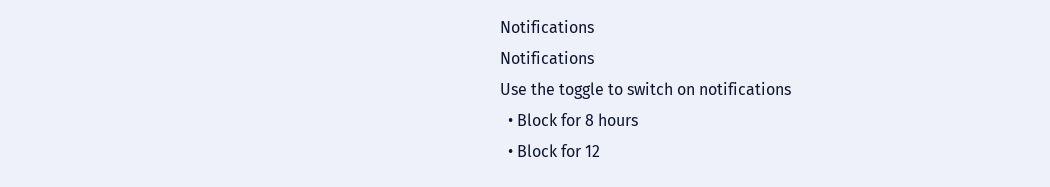Notifications
Notifications
Use the toggle to switch on notifications
  • Block for 8 hours
  • Block for 12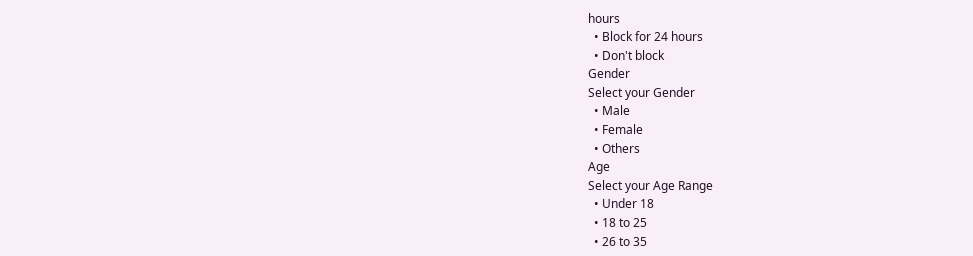hours
  • Block for 24 hours
  • Don't block
Gender
Select your Gender
  • Male
  • Female
  • Others
Age
Select your Age Range
  • Under 18
  • 18 to 25
  • 26 to 35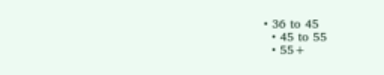• 36 to 45
  • 45 to 55
  • 55+